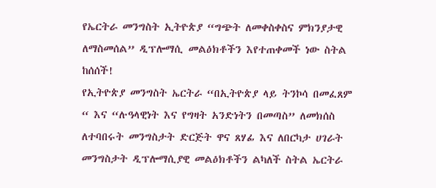የኤርትራ መንግስት ኢትዮጵያ “ግጭት ለመቀስቀስና ምክንያታዊ ለማስመሰል” ዲፕሎማሲ መልዕክቶችን እየተጠቀመች ነው ስትል ከሰሰች!
የኢትዮጵያ መንግስት ኤርትራ “በኢትዮጵያ ላይ ትንኮሳ በመፈጸም “ እና “ሉዓላዊነት እና የግዛት አንድነትን በመጣስ” ለመክሰስ ለተባበሩት መንግስታት ድርጅት ዋና ጸሃፊ እና ለበርካታ ሀገራት መንግስታት ዲፕሎማሲያዊ መልዕክቶችን ልካለች ስትል ኤርትራ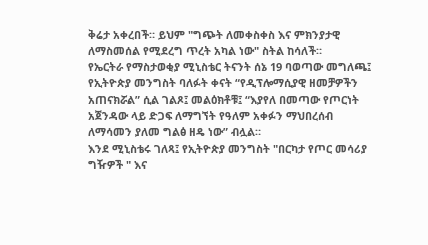ቅሬታ አቀረበች። ይህም "ግጭት ለመቀስቀስ እና ምክንያታዊ ለማስመሰል የሚደረግ ጥረት አካል ነው" ስትል ከሳለች።
የኤርትራ የማስታወቂያ ሚኒስቴር ትናንት ሰኔ 19 ባወጣው መግለጫ፤ የኢትዮጵያ መንግስት ባለፉት ቀናት “የዲፕሎማሲያዊ ዘመቻዎችን አጠናክሯል” ሲል ገልጾ፤ መልዕክቶቹ፤ “እያየለ በመጣው የጦርነት አጀንዳው ላይ ድጋፍ ለማግኘት የዓለም አቀፉን ማህበረሰብ ለማሳመን ያለመ ግልፅ ዘዴ ነው” ብሏል።
እንደ ሚኒስቴሩ ገለጻ፤ የኢትዮጵያ መንግስት "በርካታ የጦር መሳሪያ ግዥዎች " እና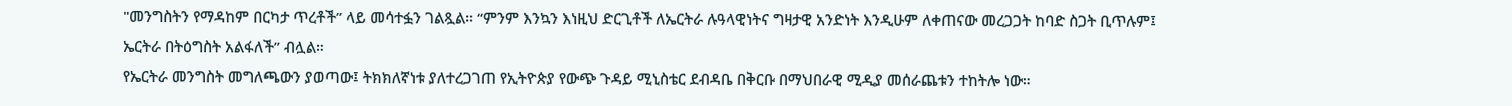"መንግስትን የማዳከም በርካታ ጥረቶች” ላይ መሳተፏን ገልጿል። “ምንም እንኳን እነዚህ ድርጊቶች ለኤርትራ ሉዓላዊነትና ግዛታዊ አንድነት እንዲሁም ለቀጠናው መረጋጋት ከባድ ስጋት ቢጥሉም፤ ኤርትራ በትዕግስት አልፋለች” ብሏል።
የኤርትራ መንግስት መግለጫውን ያወጣው፤ ትክክለኛነቱ ያለተረጋገጠ የኢትዮጵያ የውጭ ጉዳይ ሚኒስቴር ደብዳቤ በቅርቡ በማህበራዊ ሚዲያ መሰራጨቱን ተከትሎ ነው።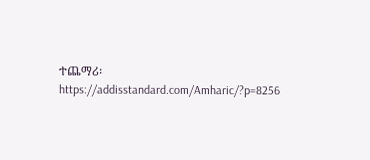ተጨማሪ፡ https://addisstandard.com/Amharic/?p=8256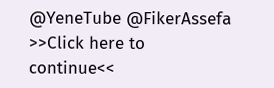@YeneTube @FikerAssefa
>>Click here to continue<<